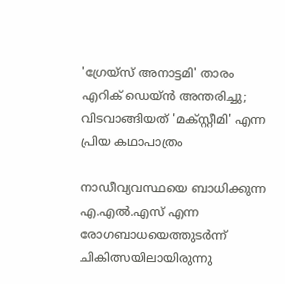'ഗ്രേയ്സ് അനാട്ടമി' താരം എറിക് ഡെയ്ൻ അന്തരിച്ചു; വിടവാങ്ങിയത് 'മക്സ്റ്റീമി' എന്ന പ്രിയ കഥാപാത്രം

നാഡീവ്യവസ്ഥയെ ബാധിക്കുന്ന എ.എല്‍.എസ് എന്ന രോഗബാധയെത്തുടര്‍ന്ന് ചികിത്സയിലായിരുന്നു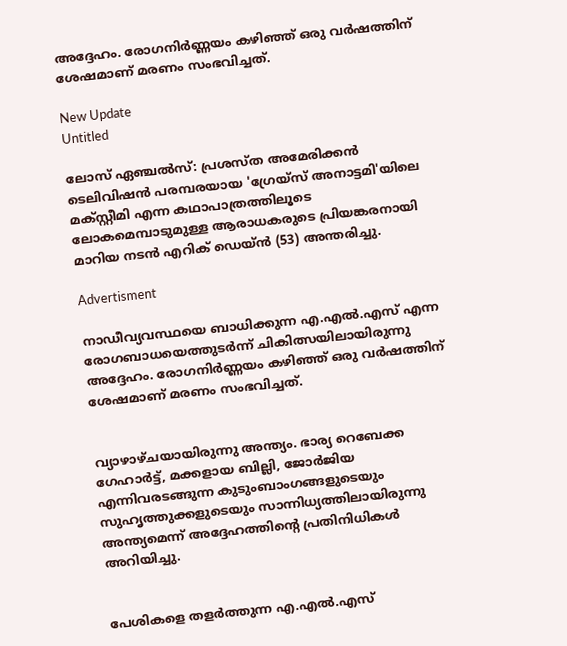അദ്ദേഹം. രോഗനിര്‍ണ്ണയം കഴിഞ്ഞ് ഒരു വര്‍ഷത്തിന് ശേഷമാണ് മരണം സംഭവിച്ചത്.

New Update
Untitled

ലോസ് ഏഞ്ചല്‍സ്: പ്രശസ്ത അമേരിക്കന്‍ ടെലിവിഷന്‍ പരമ്പരയായ 'ഗ്രേയ്‌സ് അനാട്ടമി'യിലെ മക്സ്റ്റീമി എന്ന കഥാപാത്രത്തിലൂടെ ലോകമെമ്പാടുമുള്ള ആരാധകരുടെ പ്രിയങ്കരനായി മാറിയ നടന്‍ എറിക് ഡെയ്ന്‍ (53) അന്തരിച്ചു.

Advertisment

നാഡീവ്യവസ്ഥയെ ബാധിക്കുന്ന എ.എല്‍.എസ് എന്ന രോഗബാധയെത്തുടര്‍ന്ന് ചികിത്സയിലായിരുന്നു അദ്ദേഹം. രോഗനിര്‍ണ്ണയം കഴിഞ്ഞ് ഒരു വര്‍ഷത്തിന് ശേഷമാണ് മരണം സംഭവിച്ചത്.


വ്യാഴാഴ്ചയായിരുന്നു അന്ത്യം. ഭാര്യ റെബേക്ക ഗേഹാര്‍ട്ട്, മക്കളായ ബില്ലി, ജോര്‍ജിയ എന്നിവരടങ്ങുന്ന കുടുംബാംഗങ്ങളുടെയും സുഹൃത്തുക്കളുടെയും സാന്നിധ്യത്തിലായിരുന്നു അന്ത്യമെന്ന് അദ്ദേഹത്തിന്റെ പ്രതിനിധികള്‍ അറിയിച്ചു.


പേശികളെ തളര്‍ത്തുന്ന എ.എല്‍.എസ്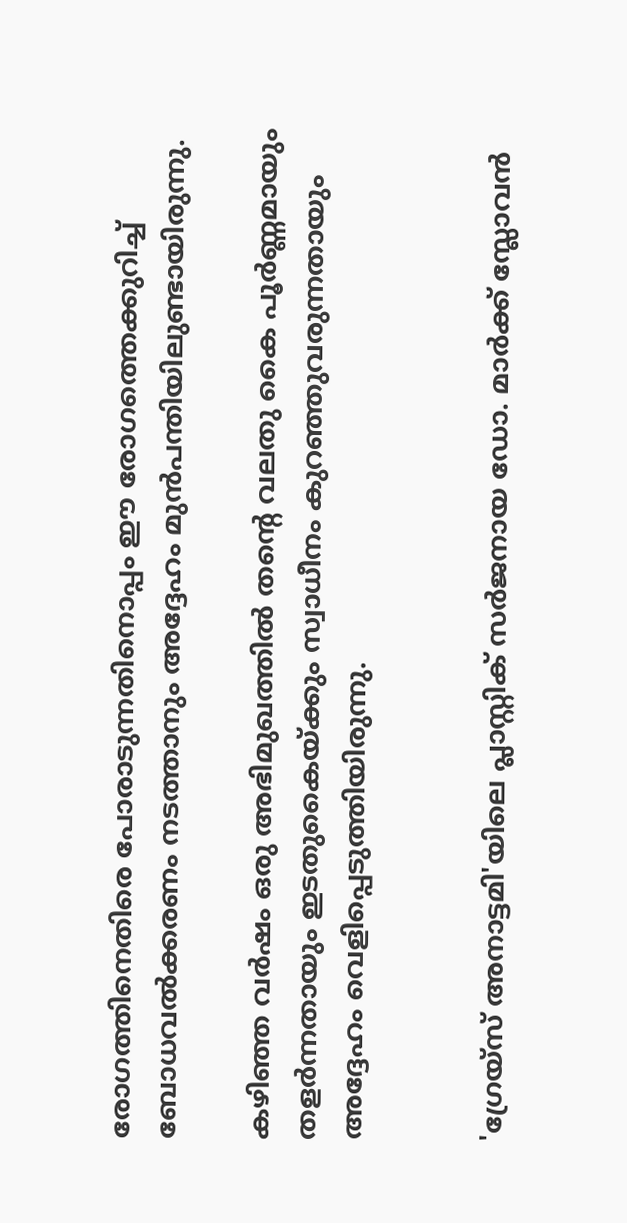രോഗത്തിനെതിരെ പോരാടുന്നതിനൊപ്പം ഈ രോഗത്തെക്കുറിച്ച് ബോധവല്‍ക്കരണം നടത്താനും അദ്ദേഹം മുന്‍പന്തിയിലുണ്ടായിരുന്നു.

കഴിഞ്ഞ വര്‍ഷം ഒരു അഭിമുഖത്തില്‍ തന്റെ വലതു കൈ പൂര്‍ണ്ണമായും തളര്‍ന്നതായും ഇടതുകൈയ്ക്കും സ്വാധീനം കുറഞ്ഞുവരുന്നതായും അദ്ദേഹം വെളിപ്പെടുത്തിയിരുന്നു.


'ഗ്രേയ്‌സ് അനാട്ടമി'യിലെ പ്ലാസ്റ്റിക് സര്‍ജനായ ഡോ. മാര്‍ക്ക് സ്ലോവന്‍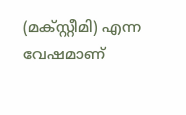(മക്സ്റ്റീമി) എന്ന വേഷമാണ്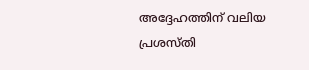അദ്ദേഹത്തിന് വലിയ പ്രശസ്തി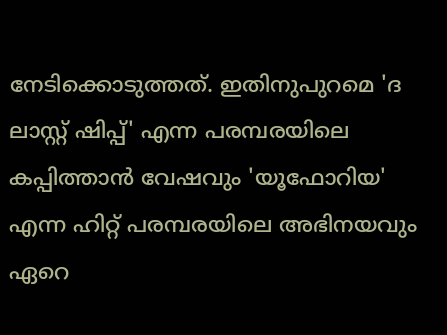നേടിക്കൊടുത്തത്. ഇതിനുപുറമെ 'ദ ലാസ്റ്റ് ഷിപ്പ്' എന്ന പരമ്പരയിലെ കപ്പിത്താന്‍ വേഷവും 'യൂഫോറിയ' എന്ന ഹിറ്റ് പരമ്പരയിലെ അഭിനയവും ഏറെ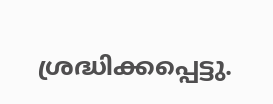ശ്രദ്ധിക്കപ്പെട്ടു.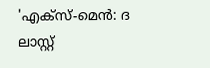'എക്‌സ്-മെന്‍: ദ ലാസ്റ്റ്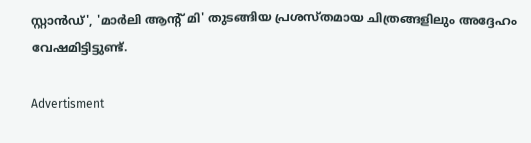സ്റ്റാന്‍ഡ്', 'മാര്‍ലി ആന്റ് മി' തുടങ്ങിയ പ്രശസ്തമായ ചിത്രങ്ങളിലും അദ്ദേഹം വേഷമിട്ടിട്ടുണ്ട്.

Advertisment